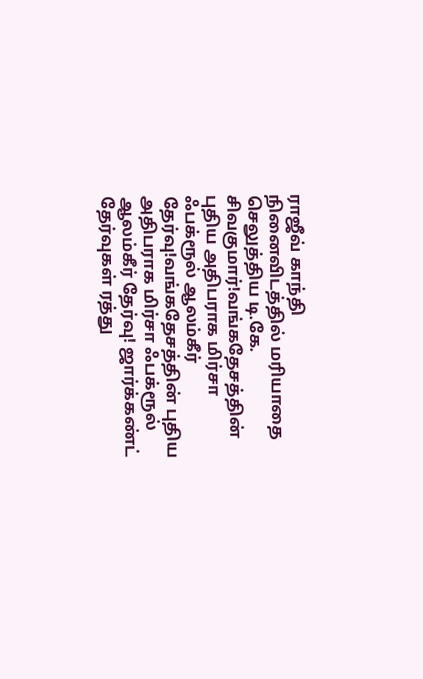ராஜீவ் காந்தி நினைவிடத்தில் மரியாதை செலுத்திய டி.கே. சிவகுமார்!வங்கதேசத்தின் புதிய அதிபராக மிர்சா ஃபக்ரூல் ஆலம்கீர் தேர்வு!வங்கதேசத்தின் புதிய அதிபராக மிர்சா ஃபக்ரூல் ஆலம்கீர் தேர்வு! ஜார்க்கண்ட் தேர்வுகள் ரத்து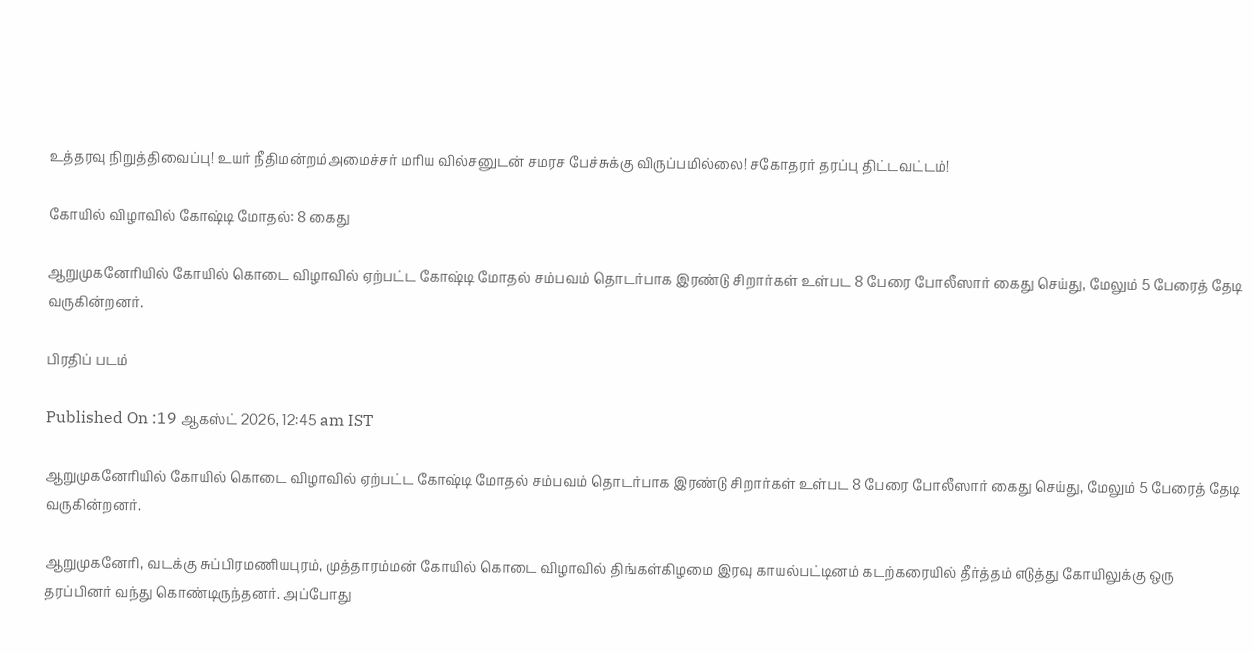உத்தரவு நிறுத்திவைப்பு! உயர் நீதிமன்றம்அமைச்சர் மரிய வில்சனுடன் சமரச பேச்சுக்கு விருப்பமில்லை! சகோதரர் தரப்பு திட்டவட்டம்!

கோயில் விழாவில் கோஷ்டி மோதல்: 8 கைது

ஆறுமுகனேரியில் கோயில் கொடை விழாவில் ஏற்பட்ட கோஷ்டி மோதல் சம்பவம் தொடர்பாக இரண்டு சிறார்கள் உள்பட 8 பேரை போலீஸார் கைது செய்து, மேலும் 5 பேரைத் தேடி வருகின்றனர்.

பிரதிப் படம்

Published On :19 ஆகஸ்ட் 2026, 12:45 am IST

ஆறுமுகனேரியில் கோயில் கொடை விழாவில் ஏற்பட்ட கோஷ்டி மோதல் சம்பவம் தொடர்பாக இரண்டு சிறார்கள் உள்பட 8 பேரை போலீஸார் கைது செய்து, மேலும் 5 பேரைத் தேடி வருகின்றனர்.

ஆறுமுகனேரி, வடக்கு சுப்பிரமணியபுரம், முத்தாரம்மன் கோயில் கொடை விழாவில் திங்கள்கிழமை இரவு காயல்பட்டினம் கடற்கரையில் தீர்த்தம் எடுத்து கோயிலுக்கு ஒரு தரப்பினர் வந்து கொண்டிருந்தனர். அப்போது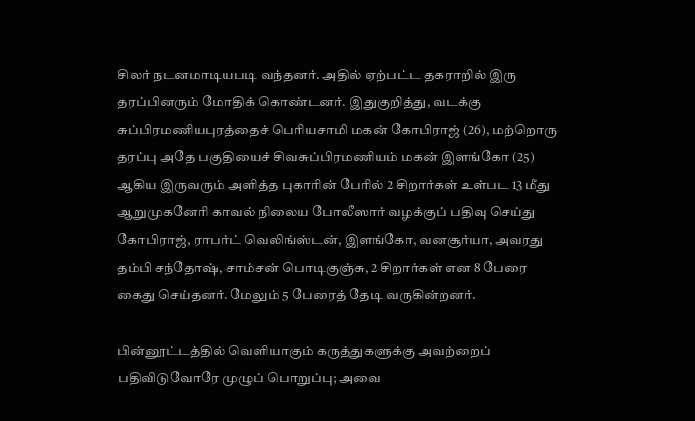சிலர் நடனமாடியபடி வந்தனர். அதில் ஏற்பட்ட தகராறில் இரு தரப்பினரும் மோதிக் கொண்டனர். இதுகுறித்து, வடக்கு சுப்பிரமணியபுரத்தைச் பெரியசாமி மகன் கோபிராஜ் (26), மற்றொரு தரப்பு அதே பகுதியைச் சிவசுப்பிரமணியம் மகன் இளங்கோ (25) ஆகிய இருவரும் அளித்த புகாரின் பேரில் 2 சிறார்கள் உள்பட 13 மீது ஆறுமுகனேரி காவல் நிலைய போலீஸார் வழக்குப் பதிவு செய்து கோபிராஜ், ராபர்ட் வெலிங்ஸ்டன், இளங்கோ, வனசூர்யா, அவரது தம்பி சந்தோஷ், சாம்சன் பொடிகுஞ்சு, 2 சிறார்கள் என 8 பேரை கைது செய்தனர். மேலும் 5 பேரைத் தேடி வருகின்றனர்.

பின்னூட்டத்தில் வெளியாகும் கருத்துகளுக்கு அவற்றைப் பதிவிடுவோரே முழுப் பொறுப்பு; அவை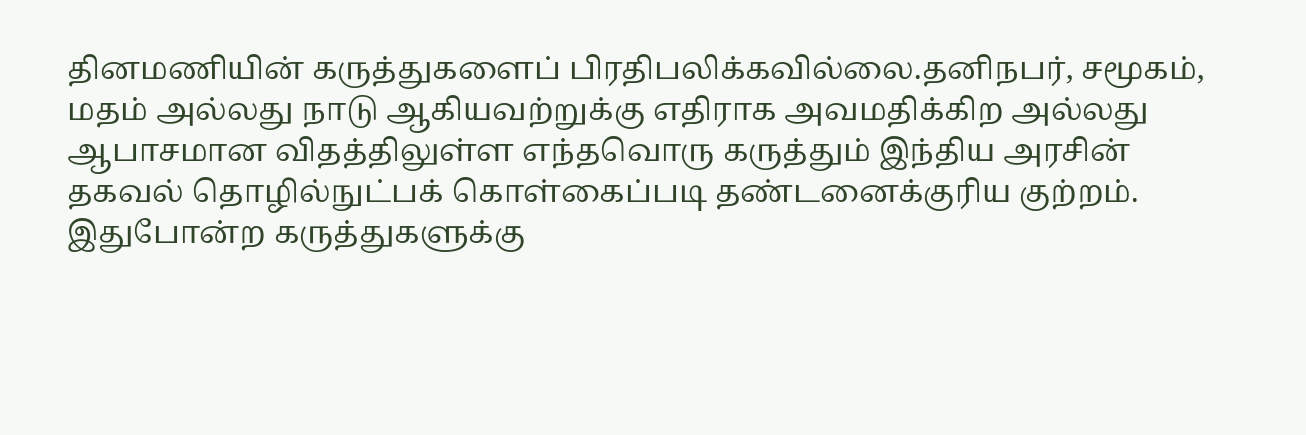தினமணியின் கருத்துகளைப் பிரதிபலிக்கவில்லை.தனிநபர், சமூகம், மதம் அல்லது நாடு ஆகியவற்றுக்கு எதிராக அவமதிக்கிற அல்லது ஆபாசமான விதத்திலுள்ள எந்தவொரு கருத்தும் இந்திய அரசின் தகவல் தொழில்நுட்பக் கொள்கைப்படி தண்டனைக்குரிய குற்றம். இதுபோன்ற கருத்துகளுக்கு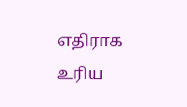எதிராக உரிய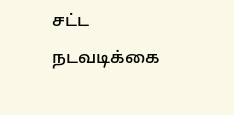சட்ட நடவடிக்கை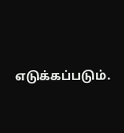எடுக்கப்படும்.